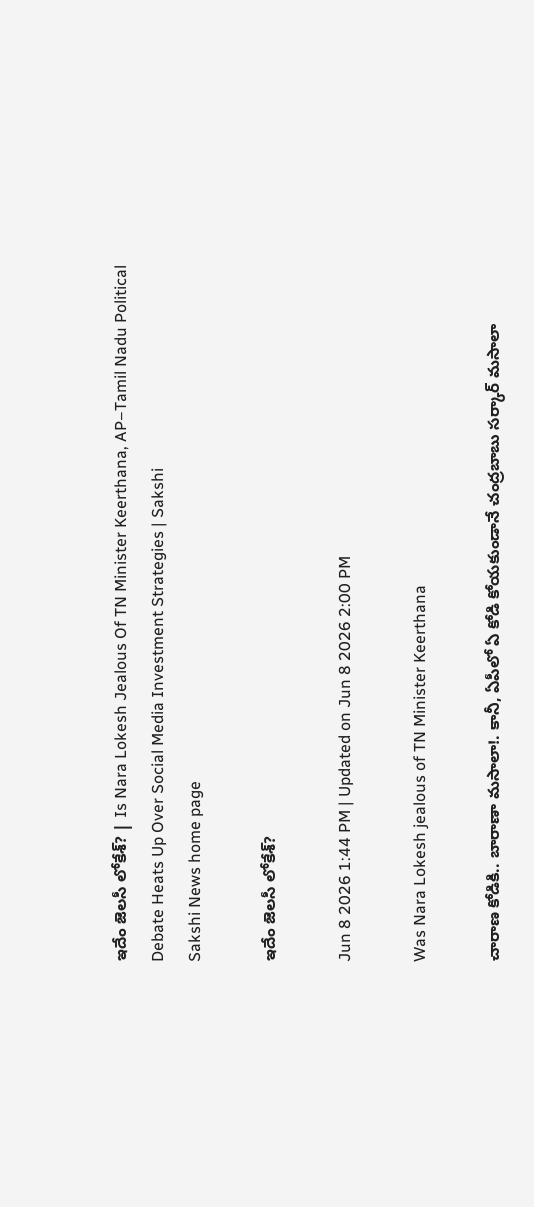ఇదేం జెలసీ లోకేశ్‌? | Is Nara Lokesh Jealous Of TN Minister Keerthana, AP–Tamil Nadu Political Debate Heats Up Over Social Media Investment Strategies | Sakshi
Sakshi News home page

ఇదేం జెలసీ లోకేశ్‌?

Jun 8 2026 1:44 PM | Updated on Jun 8 2026 2:00 PM

Was Nara Lokesh jealous of TN Minister Keerthana

చారాణ కోడికి.. బారాణా మసాలా!. కానీ, ఏపీలో ఏ కోడి కోయకుండానే చంద్రబాబు సర్కార్‌ మసాలా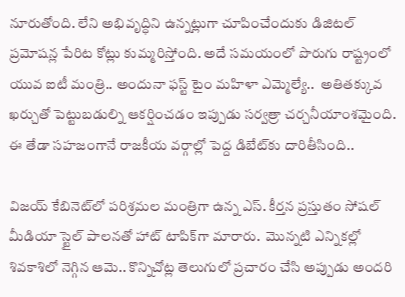నూరుతోంది. లేని అభివృద్ధిని ఉన్నట్లుగా చూపించేందుకు డిజిటల్‌ ప్రమోషన్ల పేరిట కోట్లు కుమ్మరిస్తోంది. అదే సమయంలో పొరుగు రాష్ట్రంలో యువ ఐటీ మంత్రి.. అందునా ఫస్ట్‌ టైం మహిళా ఎమ్మెల్యే..  అతితక్కువ ఖర్చుతో పెట్టుబడుల్ని ఆకర్షించడం ఇప్పుడు సర్వత్రా చర్చనీయాంశమైంది. ఈ తేడా సహజంగానే రాజకీయ వర్గాల్లో పెద్ద డిబేట్‌కు దారితీసింది..

విజయ్ కేబినెట్‌లో పరిశ్రమల మంత్రిగా ఉన్న ఎస్‌. కీర్తన ప్రస్తుతం సోషల్ మీడియా స్టైల్ పాలనతో హాట్ టాపిక్‌గా మారారు.  మొన్నటి ఎన్నికల్లో శివకాశిలో నెగ్గిన ఆమె.. కొన్నిచోట్ల తెలుగులో ప్రచారం చేసి అప్పుడు అందరి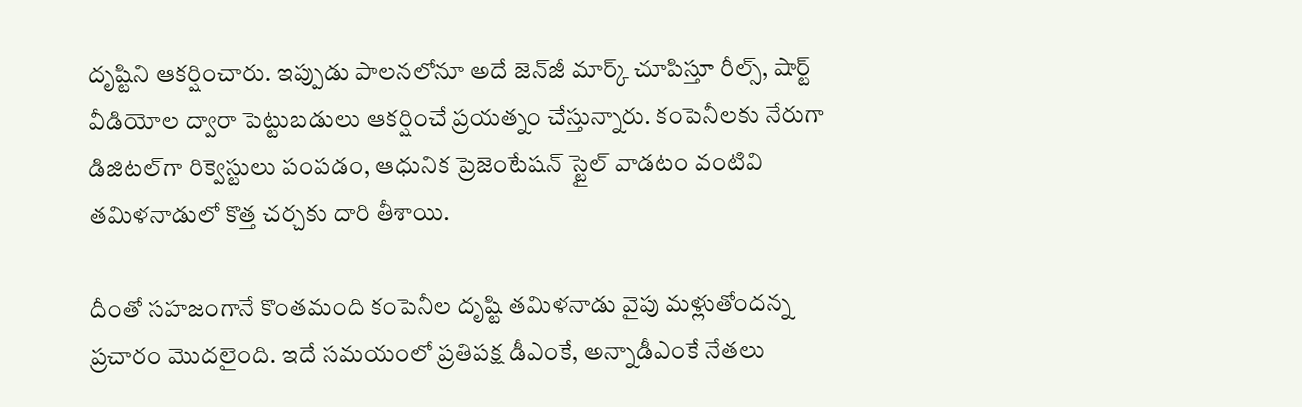దృష్టిని ఆకర్షించారు. ఇప్పుడు పాలనలోనూ అదే జెన్‌జీ మార్క్ చూపిస్తూ రీల్స్, షార్ట్ వీడియోల ద్వారా పెట్టుబడులు ఆకర్షించే ప్రయత్నం చేస్తున్నారు. కంపెనీలకు నేరుగా డిజిటల్‌గా రిక్వెస్టులు పంపడం, ఆధునిక ప్రెజెంటేషన్ స్టైల్ వాడటం వంటివి తమిళనాడులో కొత్త చర్చకు దారి తీశాయి.

దీంతో సహజంగానే కొంతమంది కంపెనీల దృష్టి తమిళనాడు వైపు మళ్లుతోందన్న ప్రచారం మొదలైంది. ఇదే సమయంలో ప్రతిపక్ష డీఎంకే, అన్నాడీఎంకే నేతలు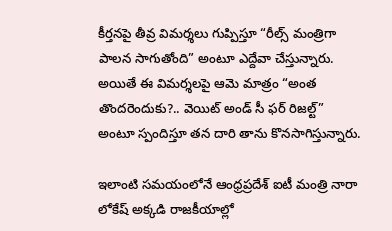కీర్తనపై తీవ్ర విమర్శలు గుప్పిస్తూ “రీల్స్ మంత్రిగా పాలన సాగుతోంది” అంటూ ఎద్దేవా చేస్తున్నారు. అయితే ఈ విమర్శలపై ఆమె మాత్రం “అంత తొందరెందుకు?.. వెయిట్ అండ్ సీ ఫర్ రిజల్ట్” అంటూ స్పందిస్తూ తన దారి తాను కొనసాగిస్తున్నారు.

ఇలాంటి సమయంలోనే ఆంధ్రప్రదేశ్ ఐటీ మంత్రి నారా లోకేష్ అక్కడి రాజకీయాల్లో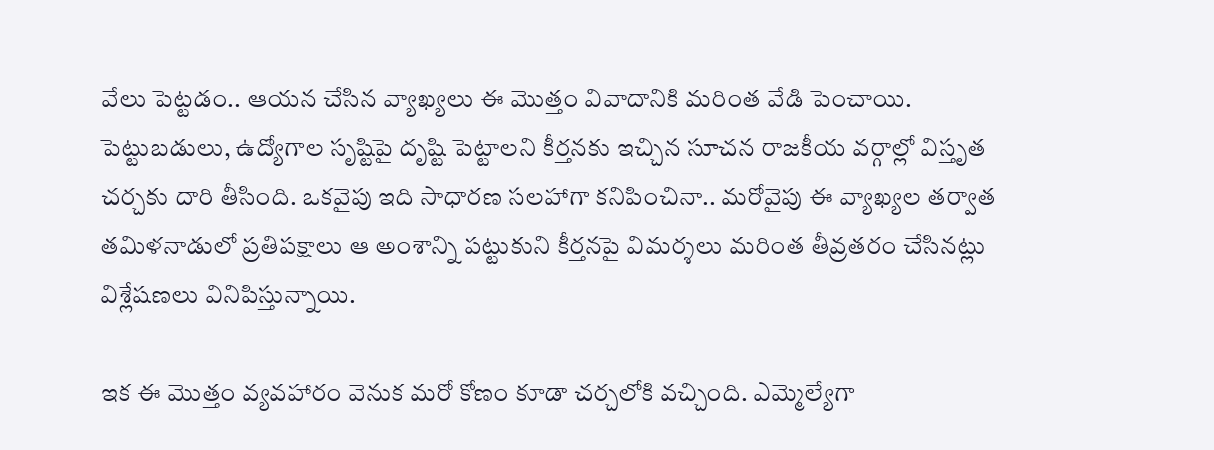వేలు పెట్టడం.. ఆయన చేసిన వ్యాఖ్యలు ఈ మొత్తం వివాదానికి మరింత వేడి పెంచాయి. పెట్టుబడులు, ఉద్యోగాల సృష్టిపై దృష్టి పెట్టాలని కీర్తనకు ఇచ్చిన సూచన రాజకీయ వర్గాల్లో విస్తృత చర్చకు దారి తీసింది. ఒకవైపు ఇది సాధారణ సలహాగా కనిపించినా.. మరోవైపు ఈ వ్యాఖ్యల తర్వాత తమిళనాడులో ప్రతిపక్షాలు ఆ అంశాన్ని పట్టుకుని కీర్తనపై విమర్శలు మరింత తీవ్రతరం చేసినట్లు విశ్లేషణలు వినిపిస్తున్నాయి.

ఇక ఈ మొత్తం వ్యవహారం వెనుక మరో కోణం కూడా చర్చలోకి వచ్చింది. ఎమ్మెల్యేగా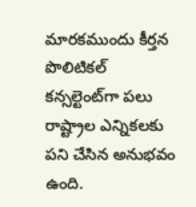మారకముందు కీర్తన పొలిటికల్ కన్సల్టెంట్‌గా పలు రాష్ట్రాల ఎన్నికలకు పని చేసిన అనుభవం ఉంది.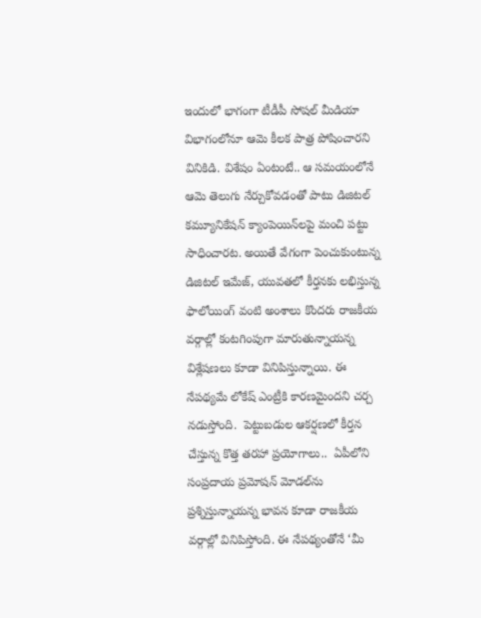ఇందులో భాగంగా టీడీపీ సోషల్ మీడియా విభాగంలోనూ ఆమె కీలక పాత్ర పోషించారని వినికిడి. విశేషం ఏంటంటే.. ఆ సమయంలోనే ఆమె తెలుగు నేర్చుకోవడంతో పాటు డిజిటల్ కమ్యూనికేషన్ క్యాంపెయిన్‌లపై మంచి పట్టు సాధించారట. అయితే వేగంగా పెంచుకుంటున్న డిజిటల్ ఇమేజ్, యువతలో కీర్తనకు లభిస్తున్న ఫాలోయింగ్ వంటి అంశాలు కొందరు రాజకీయ వర్గాల్లో కంటగింపుగా మారుతున్నాయన్న విశ్లేషణలు కూడా వినిపిస్తున్నాయి. ఈ నేపథ్యమే లోకేష్‌ ఎంట్రీకి కారణమైందని చర్చ నడుస్తోంది.  పెట్టుబడుల ఆకర్షణలో కీర్తన చేస్తున్న కొత్త తరహా ప్రయోగాలు..  ఏపీలోని సంప్రదాయ ప్రమోషన్ మోడల్‌ను ప్రశ్నిస్తున్నాయన్న భావన కూడా రాజకీయ వర్గాల్లో వినిపిస్తోంది. ఈ నేపథ్యంతోనే ‘మీ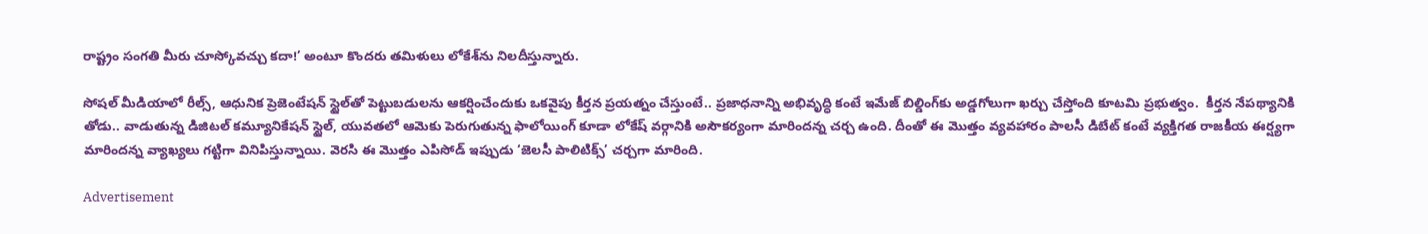రాష్ట్రం సంగతి మీరు చూస్కోవచ్చు కదా!’ అంటూ కొందరు తమిళులు లోకేశ్‌ను నిలదీస్తున్నారు.

సోషల్ మీడియాలో రీల్స్, ఆధునిక ప్రెజెంటేషన్ స్టైల్‌తో పెట్టుబడులను ఆకర్షించేందుకు ఒకవైపు కీర్తన ప్రయత్నం చేస్తుంటే.. ప్రజాధనాన్ని అభివృద్ధి కంటే ఇమేజ్‌ బిల్డింగ్‌కు అడ్డగోలుగా ఖర్చు చేస్తోంది కూటమి ప్రభుత్వం.  కీర్తన నేపథ్యానికి తోడు.. వాడుతున్న డిజిటల్ కమ్యూనికేషన్ స్టైల్, యువతలో ఆమెకు పెరుగుతున్న ఫాలోయింగ్ కూడా లోకేష్ వర్గానికి అసౌకర్యంగా మారిందన్న చర్చ ఉంది. దీంతో ఈ మొత్తం వ్యవహారం పాలసీ డిబేట్ కంటే వ్యక్తిగత రాజకీయ ఈర్ష్యగా మారిందన్న వ్యాఖ్యలు గట్టిగా వినిపిస్తున్నాయి. వెరసి ఈ మొత్తం ఎపిసోడ్ ఇప్పుడు ‘జెలసీ పాలిటిక్స్’ చర్చగా మారింది.

Advertisement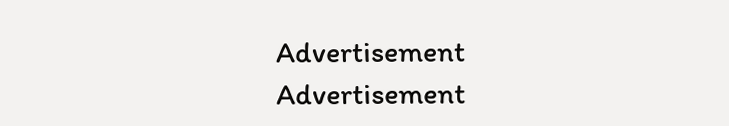Advertisement
Advertisement